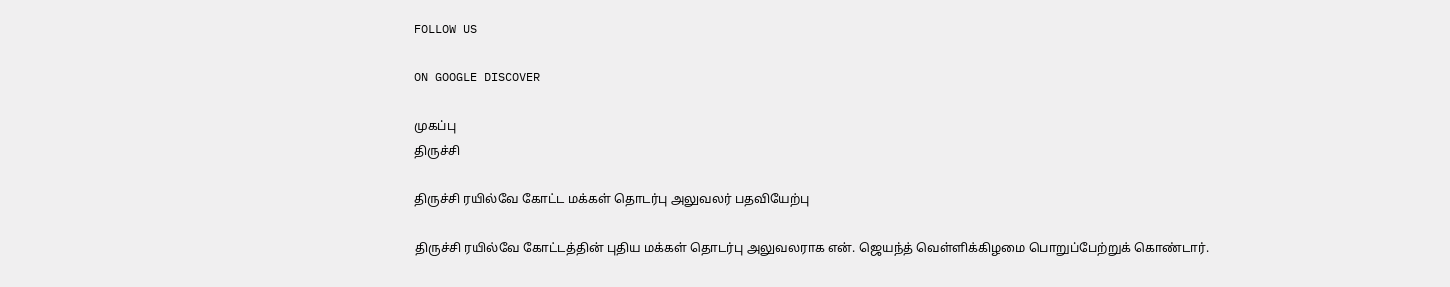FOLLOW US

ON GOOGLE DISCOVER

முகப்பு
திருச்சி

திருச்சி ரயில்வே கோட்ட மக்கள் தொடர்பு அலுவலர் பதவியேற்பு

திருச்சி ரயில்வே கோட்டத்தின் புதிய மக்கள் தொடர்பு அலுவலராக என். ஜெயந்த் வெள்ளிக்கிழமை பொறுப்பேற்றுக் கொண்டார்.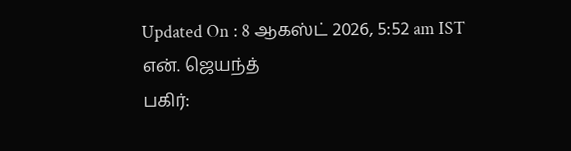Updated On : 8 ஆகஸ்ட் 2026, 5:52 am IST
என். ஜெயந்த்
பகிர்: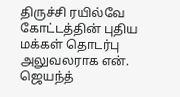திருச்சி ரயில்வே கோட்டத்தின் புதிய மக்கள் தொடர்பு அலுவலராக என். ஜெயந்த்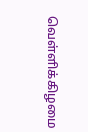வெள்ளிக்கிழமை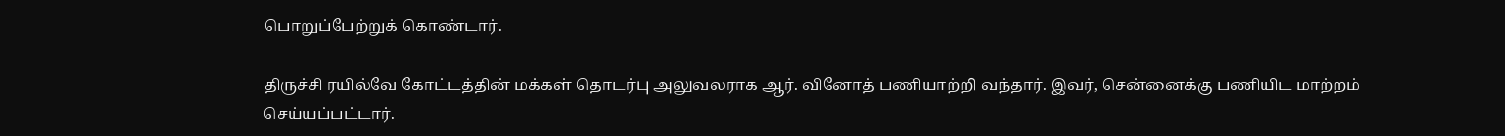பொறுப்பேற்றுக் கொண்டார்.

திருச்சி ரயில்வே கோட்டத்தின் மக்கள் தொடர்பு அலுவலராக ஆர். வினோத் பணியாற்றி வந்தார். இவர், சென்னைக்கு பணியிட மாற்றம் செய்யப்பட்டார்.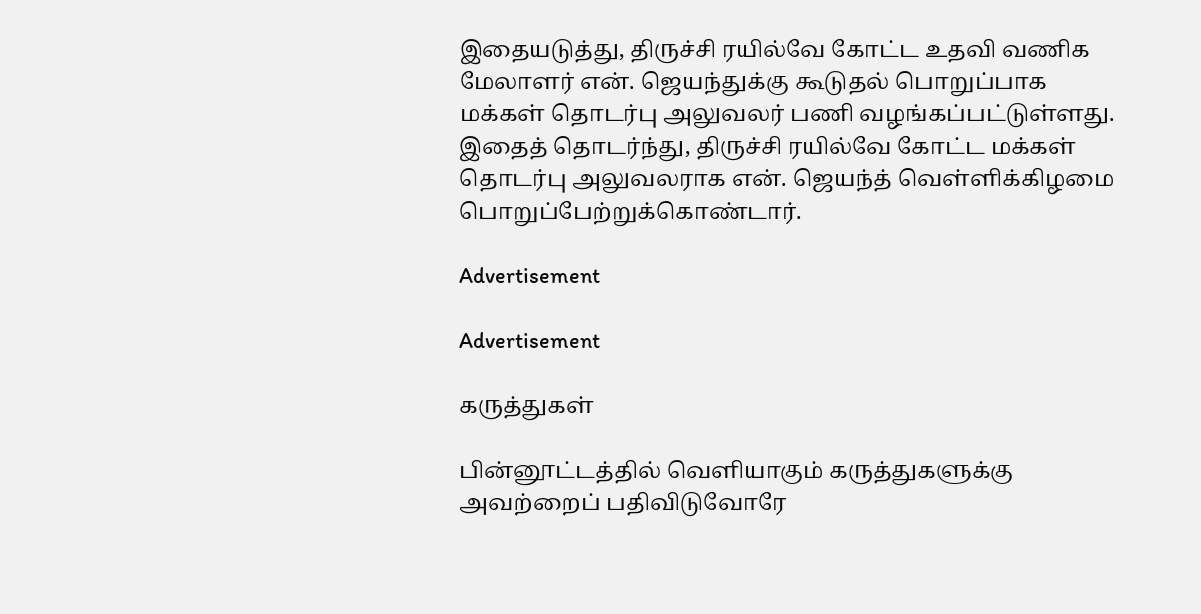இதையடுத்து, திருச்சி ரயில்வே கோட்ட உதவி வணிக மேலாளர் என். ஜெயந்துக்கு கூடுதல் பொறுப்பாக மக்கள் தொடர்பு அலுவலர் பணி வழங்கப்பட்டுள்ளது. இதைத் தொடர்ந்து, திருச்சி ரயில்வே கோட்ட மக்கள் தொடர்பு அலுவலராக என். ஜெயந்த் வெள்ளிக்கிழமை பொறுப்பேற்றுக்கொண்டார்.

Advertisement

Advertisement

கருத்துகள்

பின்னூட்டத்தில் வெளியாகும் கருத்துகளுக்கு அவற்றைப் பதிவிடுவோரே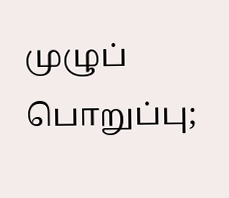முழுப் பொறுப்பு;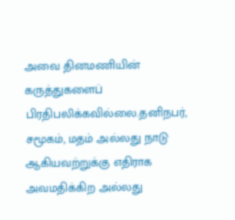அவை தினமணியின் கருத்துகளைப் பிரதிபலிக்கவில்லை.தனிநபர், சமூகம், மதம் அல்லது நாடு ஆகியவற்றுக்கு எதிராக அவமதிக்கிற அல்லது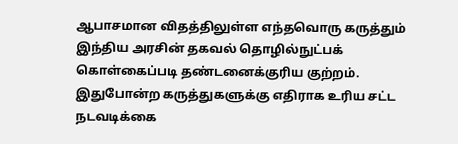ஆபாசமான விதத்திலுள்ள எந்தவொரு கருத்தும் இந்திய அரசின் தகவல் தொழில்நுட்பக் கொள்கைப்படி தண்டனைக்குரிய குற்றம். இதுபோன்ற கருத்துகளுக்கு எதிராக உரிய சட்ட நடவடிக்கை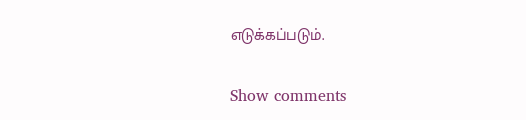எடுக்கப்படும்.

Show comments